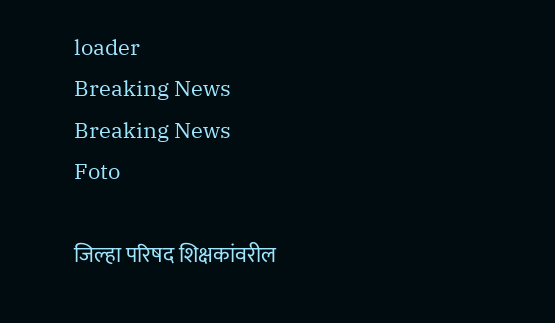loader
Breaking News
Breaking News
Foto

जिल्हा परिषद शिक्षकांवरील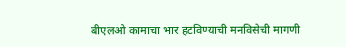बीएलओ कामाचा भार हटविण्याची मनविसेची मागणी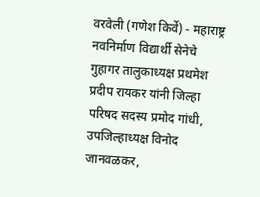वरवेली (गणेश किर्वे) - महाराष्ट्र नवनिर्माण विद्यार्थी सेनेचे गुहागर तालुकाध्यक्ष प्रथमेश प्रदीप रायकर यांनी जिल्हा परिषद सदस्य प्रमोद गांधी, उपजिल्हाध्यक्ष विनोद जानवळकर,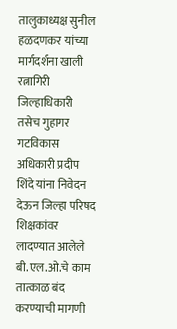तालुकाध्यक्ष सुनील हळदणकर यांच्या मार्गदर्शना खाली रत्नागिरी जिल्हाधिकारी तसेच गुहागर गटविकास अधिकारी प्रदीप शिंदे यांना निवेदन देऊन जिल्हा परिषद शिक्षकांवर लादण्यात आलेले बी.एल.ओ.चे काम तात्काळ बंद करण्याची मागणी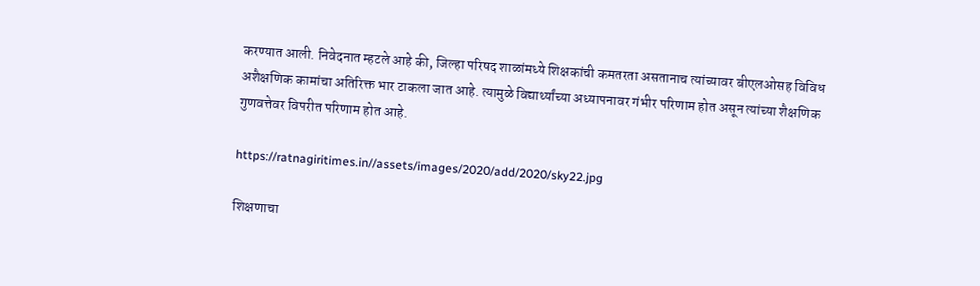करण्यात आली. निवेदनात म्हटले आहे की, जिल्हा परिषद शाळांमध्ये शिक्षकांची कमतरता असतानाच त्यांच्यावर बीएलओसह विविध अशैक्षणिक कामांचा अतिरिक्त भार टाकला जात आहे. त्यामुळे विद्यार्थ्यांच्या अध्यापनावर गंभीर परिणाम होत असून त्यांच्या शैक्षणिक गुणवत्तेवर विपरीत परिणाम होत आहे.

https://ratnagiritimes.in//assets/images/2020/add/2020/sky22.jpg

शिक्षणाचा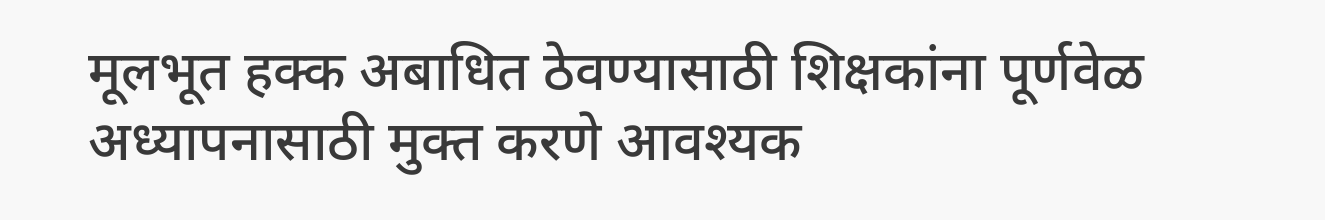मूलभूत हक्क अबाधित ठेवण्यासाठी शिक्षकांना पूर्णवेळ अध्यापनासाठी मुक्त करणे आवश्यक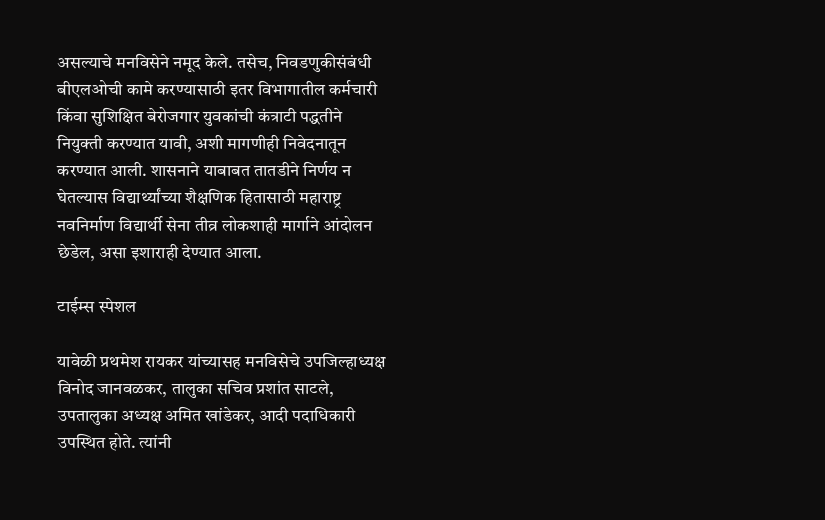असल्याचे मनविसेने नमूद केले. तसेच, निवडणुकीसंबंधी बीएलओची कामे करण्यासाठी इतर विभागातील कर्मचारी किंवा सुशिक्षित बेरोजगार युवकांची कंत्राटी पद्धतीने नियुक्ती करण्यात यावी, अशी मागणीही निवेदनातून करण्यात आली. शासनाने याबाबत तातडीने निर्णय न घेतल्यास विद्यार्थ्यांच्या शैक्षणिक हितासाठी महाराष्ट्र नवनिर्माण विद्यार्थी सेना तीव्र लोकशाही मार्गाने आंदोलन छेडेल, असा इशाराही देण्यात आला.

टाईम्स स्पेशल

यावेळी प्रथमेश रायकर यांच्यासह मनविसेचे उपजिल्हाध्यक्ष विनोद जानवळकर, तालुका सचिव प्रशांत साटले, उपतालुका अध्यक्ष अमित खांडेकर, आदी पदाधिकारी उपस्थित होते. त्यांनी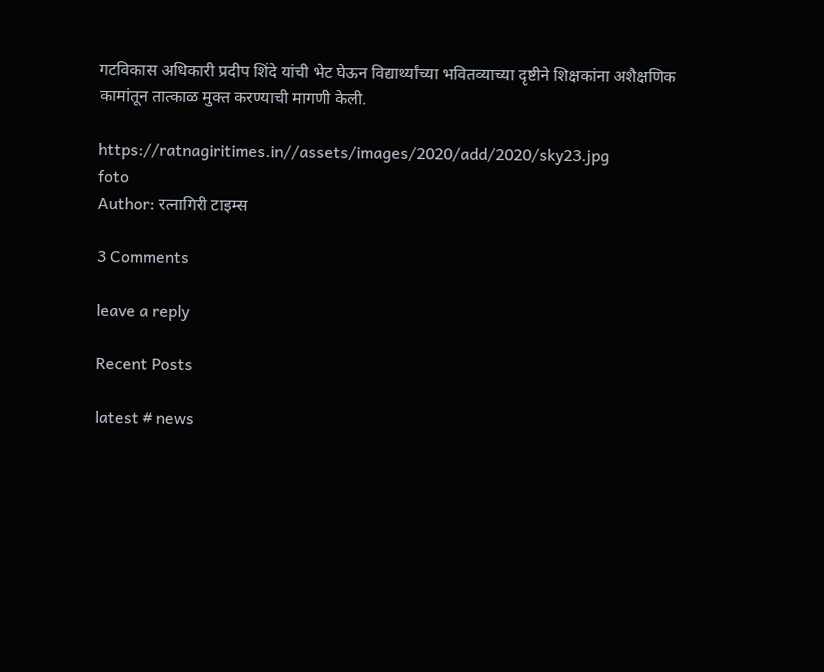गटविकास अधिकारी प्रदीप शिंदे यांची भेट घेऊन विद्यार्थ्यांच्या भवितव्याच्या दृष्टीने शिक्षकांना अशैक्षणिक कामांतून तात्काळ मुक्त करण्याची मागणी केली.

https://ratnagiritimes.in//assets/images/2020/add/2020/sky23.jpg
foto
Author: रत्नागिरी टाइम्स

3 Comments

leave a reply

Recent Posts

latest # news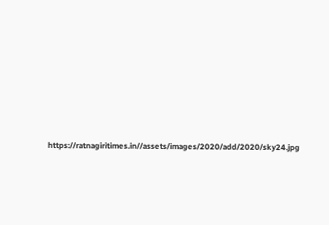https://ratnagiritimes.in//assets/images/2020/add/2020/sky24.jpg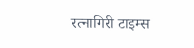रत्नागिरी टाइम्स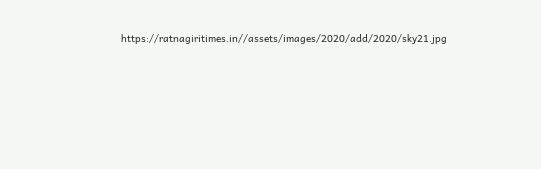https://ratnagiritimes.in//assets/images/2020/add/2020/sky21.jpg